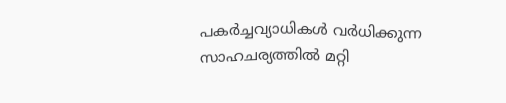പകർച്ചവ്യാധികൾ വർധിക്കുന്ന സാഹചര്യത്തിൽ മറ്റി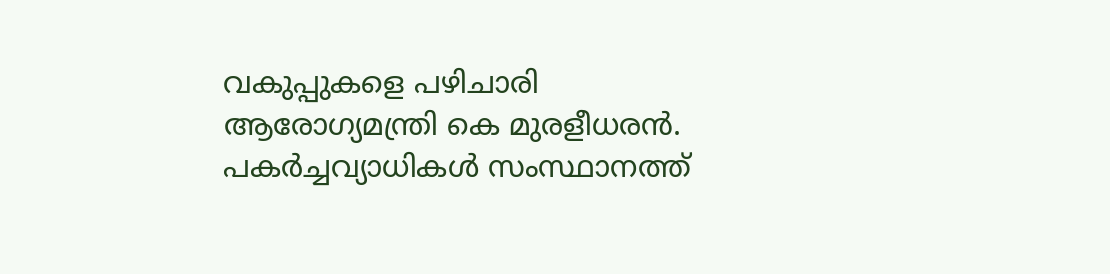വകുപ്പുകളെ പഴിചാരി ആരോഗ്യമന്ത്രി കെ മുരളീധരൻ. പകർച്ചവ്യാധികൾ സംസ്ഥാനത്ത്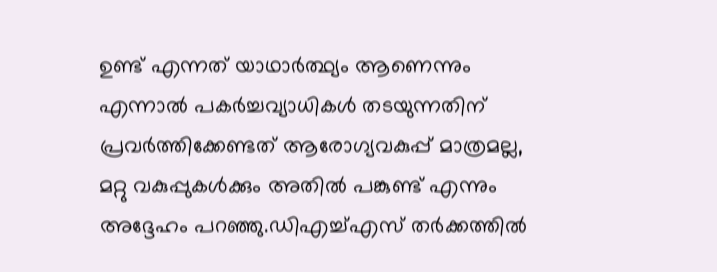ഉണ്ട് എന്നത് യാഥാർത്ഥ്യം ആണെന്നും എന്നാൽ പകർച്ചവ്യാധികൾ തടയുന്നതിന് പ്രവർത്തിക്കേണ്ടത് ആരോഗ്യവകുപ്പ് മാത്രമല്ല, മറ്റു വകുപ്പുകൾക്കും അതിൽ പങ്കുണ്ട് എന്നും അദ്ദേഹം പറഞ്ഞു.ഡിഎച്ച്എസ് തർക്കത്തിൽ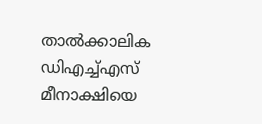താൽക്കാലിക ഡിഎച്ച്എസ് മീനാക്ഷിയെ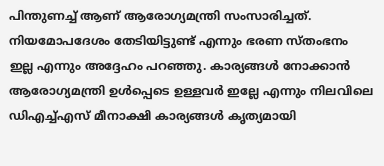പിന്തുണച്ച് ആണ് ആരോഗ്യമന്ത്രി സംസാരിച്ചത്. നിയമോപദേശം തേടിയിട്ടുണ്ട് എന്നും ഭരണ സ്തംഭനം ഇല്ല എന്നും അദ്ദേഹം പറഞ്ഞു. കാര്യങ്ങൾ നോക്കാൻ ആരോഗ്യമന്ത്രി ഉൾപ്പെടെ ഉള്ളവർ ഇല്ലേ എന്നും നിലവിലെ ഡിഎച്ച്എസ് മീനാക്ഷി കാര്യങ്ങൾ കൃത്യമായി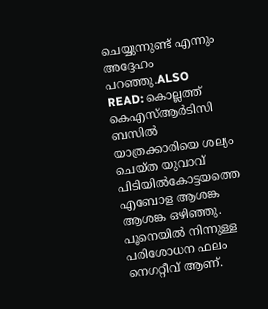ചെയ്യുന്നുണ്ട് എന്നും അദ്ദേഹം പറഞ്ഞു.ALSO READ: കൊല്ലത്ത് കെഎസ്ആ‍ർടിസി ബസിൽ യാത്രക്കാരിയെ ശല്യം ചെയ്ത യുവാവ് പിടിയിൽകോട്ടയത്തെ എബോള ആശങ്ക ആശങ്ക ഒഴിഞ്ഞു. പൂനെയിൽ നിന്നുള്ള പരിശോധന ഫലം നെഗറ്റീവ് ആണ്.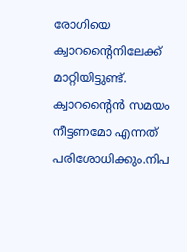രോഗിയെ ക്വാറന്റൈനിലേക്ക് മാറ്റിയിട്ടുണ്ട്. ക്വാറന്റൈൻ സമയം നീട്ടണമോ എന്നത് പരിശോധിക്കും.നിപ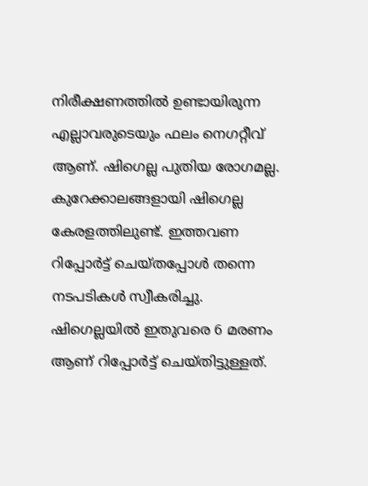നിരീക്ഷണത്തിൽ ഉണ്ടായിരുന്ന എല്ലാവരുടെയും ഫലം നെഗറ്റീവ് ആണ്. ഷിഗെല്ല പുതിയ രോഗമല്ല. കുറേക്കാലങ്ങളായി ഷിഗെല്ല കേരളത്തിലുണ്ട്. ഇത്തവണ റിപ്പോർട്ട് ചെയ്തപ്പോൾ തന്നെ നടപടികൾ സ്വീകരിച്ചു. ഷിഗെല്ലയിൽ ഇതുവരെ 6 മരണം ആണ് റിപ്പോർട്ട് ചെയ്തിട്ടുള്ളത്.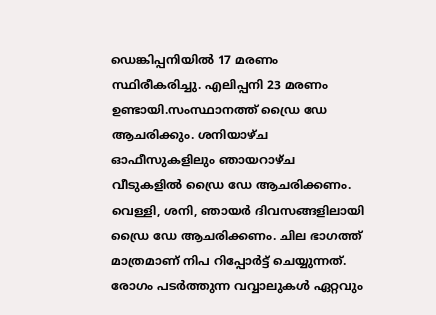ഡെങ്കിപ്പനിയിൽ 17 മരണം സ്ഥിരീകരിച്ചു. എലിപ്പനി 23 മരണം ഉണ്ടായി.സംസ്ഥാനത്ത് ഡ്രൈ ഡേ ആചരിക്കും. ശനിയാഴ്ച ഓഫീസുകളിലും ഞായറാഴ്ച വീടുകളിൽ ഡ്രൈ ഡേ ആചരിക്കണം. വെള്ളി, ശനി, ഞായർ ദിവസങ്ങളിലായി ഡ്രൈ ഡേ ആചരിക്കണം. ചില ഭാഗത്ത് മാത്രമാണ് നിപ റിപ്പോർട്ട് ചെയ്യുന്നത്. രോഗം പടർത്തുന്ന വവ്വാലുകൾ ഏറ്റവും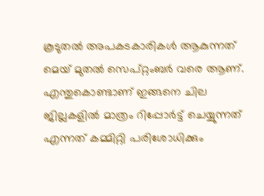കൂടുതൽ അപകടകാരികൾ ആകുന്നത് മെയ് മുതൽ സെപ്റ്റംബർ വരെ ആണ്. എന്തുകൊണ്ടാണ് ഇങ്ങനെ ചില ജില്ലകളിൽ മാത്രം റിപ്പോർട്ട് ചെയ്യുന്നത് എന്നത് കമ്മിറ്റി പരിശോധിക്കും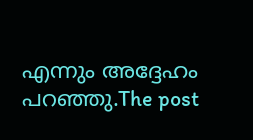എന്നും അദ്ദേഹം പറഞ്ഞു.The post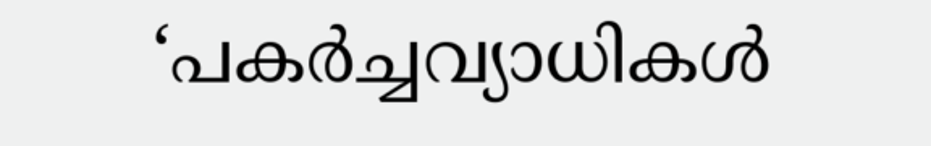‘പകർച്ചവ്യാധികൾ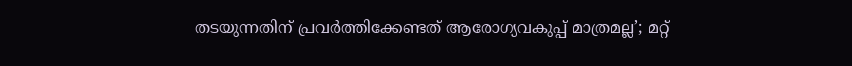തടയുന്നതിന് പ്രവർത്തിക്കേണ്ടത് ആരോഗ്യവകുപ്പ് മാത്രമല്ല’; മറ്റ്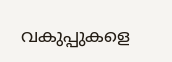വകുപ്പുകളെ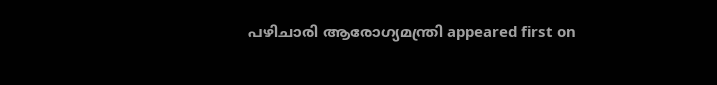പഴിചാരി ആരോഗ്യമന്ത്രി appeared first on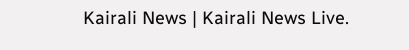Kairali News | Kairali News Live.